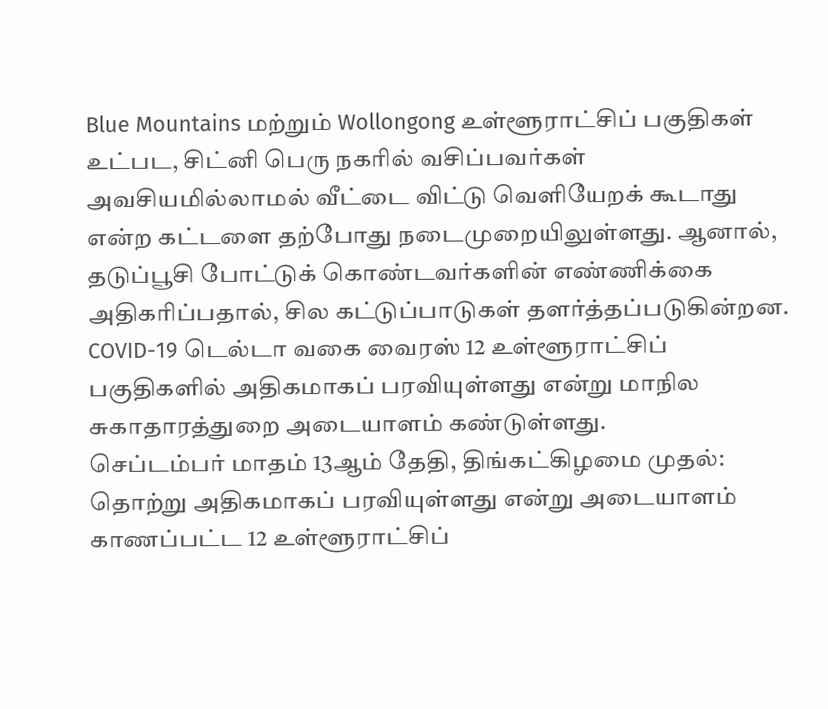Blue Mountains மற்றும் Wollongong உள்ளூராட்சிப் பகுதிகள் உட்பட, சிட்னி பெரு நகரில் வசிப்பவர்கள் அவசியமில்லாமல் வீட்டை விட்டு வெளியேறக் கூடாது என்ற கட்டளை தற்போது நடைமுறையிலுள்ளது. ஆனால், தடுப்பூசி போட்டுக் கொண்டவர்களின் எண்ணிக்கை அதிகரிப்பதால், சில கட்டுப்பாடுகள் தளர்த்தப்படுகின்றன.
COVID-19 டெல்டா வகை வைரஸ் 12 உள்ளூராட்சிப் பகுதிகளில் அதிகமாகப் பரவியுள்ளது என்று மாநில சுகாதாரத்துறை அடையாளம் கண்டுள்ளது.
செப்டம்பர் மாதம் 13ஆம் தேதி, திங்கட்கிழமை முதல்:
தொற்று அதிகமாகப் பரவியுள்ளது என்று அடையாளம் காணப்பட்ட 12 உள்ளூராட்சிப்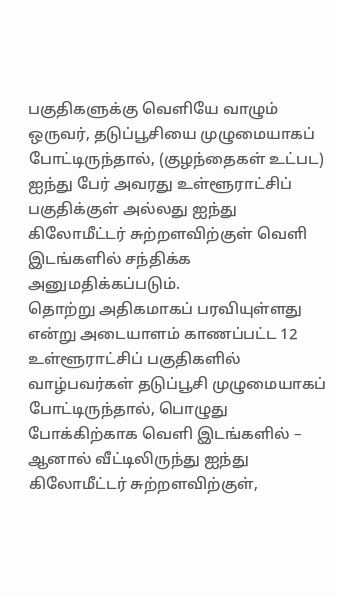பகுதிகளுக்கு வெளியே வாழும் ஒருவர், தடுப்பூசியை முழுமையாகப் போட்டிருந்தால், (குழந்தைகள் உட்பட) ஐந்து பேர் அவரது உள்ளூராட்சிப் பகுதிக்குள் அல்லது ஐந்து கிலோமீட்டர் சுற்றளவிற்குள் வெளி இடங்களில் சந்திக்க அனுமதிக்கப்படும்.
தொற்று அதிகமாகப் பரவியுள்ளது என்று அடையாளம் காணப்பட்ட 12 உள்ளூராட்சிப் பகுதிகளில் வாழ்பவர்கள் தடுப்பூசி முழுமையாகப் போட்டிருந்தால், பொழுது போக்கிற்காக வெளி இடங்களில் – ஆனால் வீட்டிலிருந்து ஐந்து கிலோமீட்டர் சுற்றளவிற்குள்,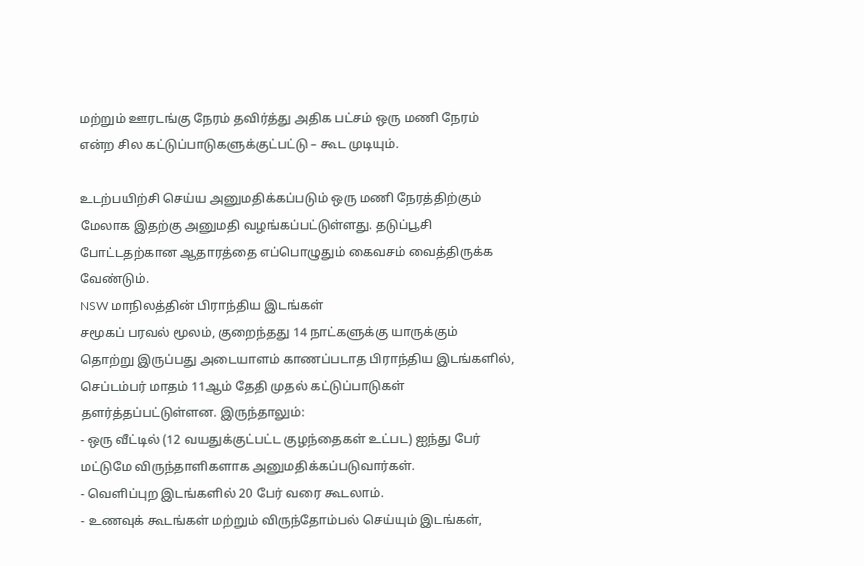மற்றும் ஊரடங்கு நேரம் தவிர்த்து அதிக பட்சம் ஒரு மணி நேரம் என்ற சில கட்டுப்பாடுகளுக்குட்பட்டு – கூட முடியும்.

உடற்பயிற்சி செய்ய அனுமதிக்கப்படும் ஒரு மணி நேரத்திற்கும் மேலாக இதற்கு அனுமதி வழங்கப்பட்டுள்ளது. தடுப்பூசி போட்டதற்கான ஆதாரத்தை எப்பொழுதும் கைவசம் வைத்திருக்க வேண்டும்.
NSW மாநிலத்தின் பிராந்திய இடங்கள்
சமூகப் பரவல் மூலம், குறைந்தது 14 நாட்களுக்கு யாருக்கும் தொற்று இருப்பது அடையாளம் காணப்படாத பிராந்திய இடங்களில், செப்டம்பர் மாதம் 11ஆம் தேதி முதல் கட்டுப்பாடுகள் தளர்த்தப்பட்டுள்ளன. இருந்தாலும்:
- ஒரு வீட்டில் (12 வயதுக்குட்பட்ட குழந்தைகள் உட்பட) ஐந்து பேர் மட்டுமே விருந்தாளிகளாக அனுமதிக்கப்படுவார்கள்.
- வெளிப்புற இடங்களில் 20 பேர் வரை கூடலாம்.
- உணவுக் கூடங்கள் மற்றும் விருந்தோம்பல் செய்யும் இடங்கள்,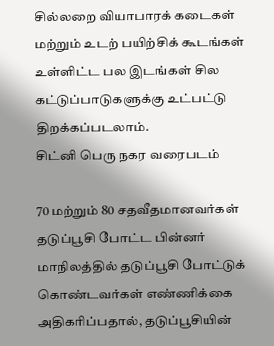சில்லறை வியாபாரக் கடைகள் மற்றும் உடற் பயிற்சிக் கூடங்கள் உள்ளிட்ட பல இடங்கள் சில கட்டுப்பாடுகளுக்கு உட்பட்டு திறக்கப்படலாம்.
சிட்னி பெரு நகர வரைபடம்

70 மற்றும் 80 சதவீதமானவர்கள் தடுப்பூசி போட்ட பின்னர்
மாநிலத்தில் தடுப்பூசி போட்டுக் கொண்டவர்கள் எண்ணிக்கை அதிகரிப்பதால், தடுப்பூசியின்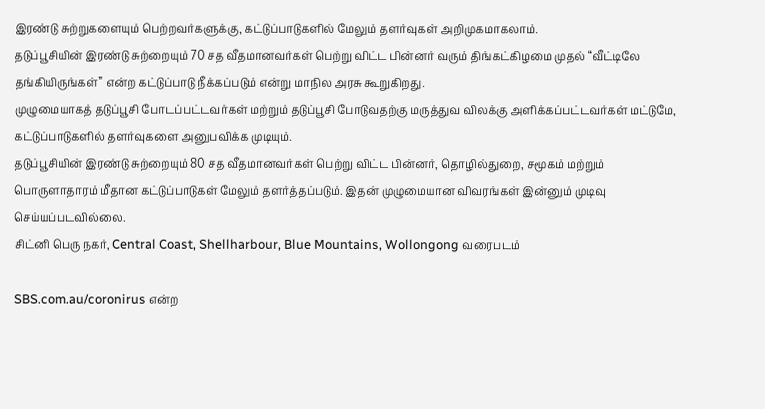இரண்டு சுற்றுகளையும் பெற்றவர்களுக்கு, கட்டுப்பாடுகளில் மேலும் தளர்வுகள் அறிமுகமாகலாம்.
தடுப்பூசியின் இரண்டு சுற்றையும் 70 சத வீதமானவர்கள் பெற்று விட்ட பின்னர் வரும் திங்கட்கிழமை முதல் “வீட்டிலே தங்கியிருங்கள்” என்ற கட்டுப்பாடு நீக்கப்படும் என்று மாநில அரசு கூறுகிறது.
முழுமையாகத் தடுப்பூசி போடப்பட்டவர்கள் மற்றும் தடுப்பூசி போடுவதற்கு மருத்துவ விலக்கு அளிக்கப்பட்டவர்கள் மட்டுமே, கட்டுப்பாடுகளில் தளர்வுகளை அனுபவிக்க முடியும்.
தடுப்பூசியின் இரண்டு சுற்றையும் 80 சத வீதமானவர்கள் பெற்று விட்ட பின்னர், தொழில்துறை, சமூகம் மற்றும் பொருளாதாரம் மீதான கட்டுப்பாடுகள் மேலும் தளர்த்தப்படும். இதன் முழுமையான விவரங்கள் இன்னும் முடிவு செய்யப்படவில்லை.
சிட்னி பெரு நகர், Central Coast, Shellharbour, Blue Mountains, Wollongong வரைபடம்

SBS.com.au/coronirus என்ற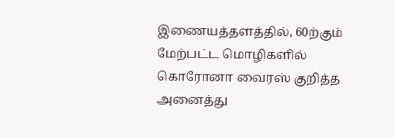இணையத்தளத்தில், 60ற்கும் மேற்பட்ட மொழிகளில் கொரோனா வைரஸ் குறித்த அனைத்து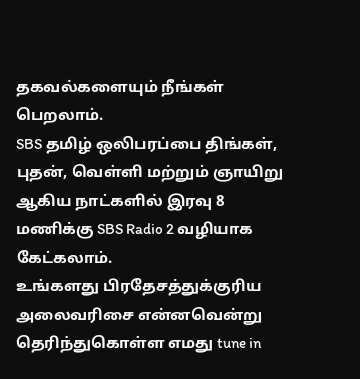தகவல்களையும் நீங்கள் பெறலாம்.
SBS தமிழ் ஒலிபரப்பை திங்கள், புதன், வெள்ளி மற்றும் ஞாயிறு ஆகிய நாட்களில் இரவு 8 மணிக்கு SBS Radio 2 வழியாக கேட்கலாம்.
உங்களது பிரதேசத்துக்குரிய அலைவரிசை என்னவென்று தெரிந்துகொள்ள எமது tune in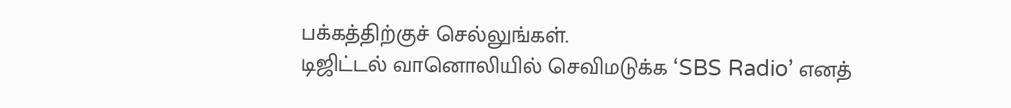பக்கத்திற்குச் செல்லுங்கள்.
டிஜிட்டல் வானொலியில் செவிமடுக்க ‘SBS Radio’ எனத்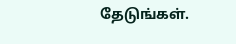தேடுங்கள்.